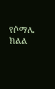የሶማሌ ክልል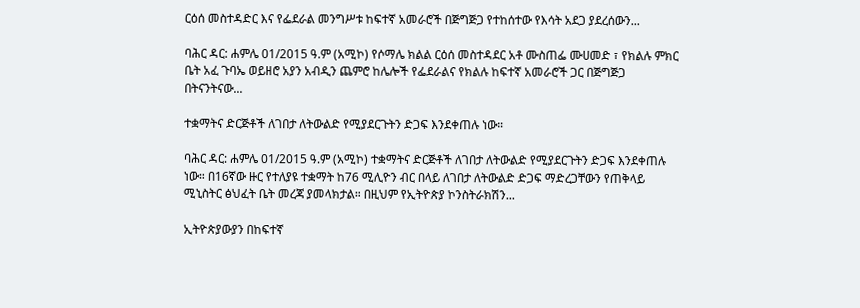ርዕሰ መስተዳድር እና የፌደራል መንግሥቱ ከፍተኛ አመራሮች በጅግጅጋ የተከሰተው የእሳት አደጋ ያደረሰውን...

ባሕር ዳር: ሐምሌ 01/2015 ዓ.ም (አሚኮ) የሶማሌ ክልል ርዕሰ መስተዳደር አቶ ሙስጠፌ ሙሀመድ ፣ የክልሉ ምክር ቤት አፈ ጉባኤ ወይዘሮ አያን አብዲን ጨምሮ ከሌሎች የፌደራልና የክልሉ ከፍተኛ አመራሮች ጋር በጅግጅጋ በትናንትናው...

ተቋማትና ድርጅቶች ለገበታ ለትውልድ የሚያደርጉትን ድጋፍ እንደቀጠሉ ነው።

ባሕር ዳር: ሐምሌ 01/2015 ዓ.ም (አሚኮ) ተቋማትና ድርጅቶች ለገበታ ለትውልድ የሚያደርጉትን ድጋፍ እንደቀጠሉ ነው። በ16ኛው ዙር የተለያዩ ተቋማት ከ76 ሚሊዮን ብር በላይ ለገበታ ለትውልድ ድጋፍ ማድረጋቸውን የጠቅላይ ሚኒስትር ፅህፈት ቤት መረጃ ያመላክታል። በዚህም የኢትዮጵያ ኮንስትራክሽን...

ኢትዮጵያውያን በከፍተኛ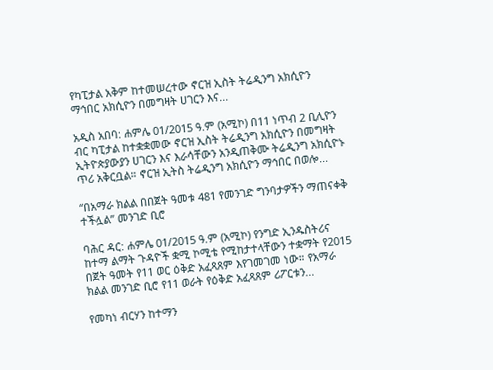የካፒታል አቅም ከተመሠረተው ኖርዝ ኢስት ትሬዲንግ አክሲዮን ማኅበር አክሲዮን በመግዛት ሀገርን እና...

አዲስ አበባ: ሐምሌ 01/2015 ዓ.ም (አሚኮ) በ11 ነጥብ 2 ቢሊዮን ብር ካፒታል ከተቋቋመው ኖርዝ ኢስት ትሬዲንግ አክሲዮን በመግዛት ኢትዮጵያውያን ሀገርን እና እራሳቸውን አንዲጠቅሙ ትሬዲንግ አክሲዮኑ ጥሪ አቅርቧል። ኖርዝ ኢትስ ትሬዲንግ አክሲዮን ማኅበር በወሎ...

“በአማራ ክልል በበጀት ዓመቱ 481 የመንገድ ግንባታዎችን ማጠናቀቅ ተችሏል” መንገድ ቢሮ

ባሕር ዳር: ሐምሌ 01/2015 ዓ.ም (አሚኮ) የንግድ ኢንዱስትሪና ከተማ ልማት ጉዳዮች ቋሚ ኮሚቴ የሚከታተላቸውን ተቋማት የ2015 በጀት ዓመት የ11 ወር ዕቅድ አፈጻጸም እየገመገመ ነው። የአማራ ክልል መንገድ ቢሮ የ11 ወራት የዕቅድ አፈጻጸም ሪፖርቱን...

የመካነ ብርሃን ከተማን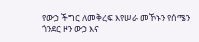የውኃ ችግር ለመቅረፍ እየሠራ መኾኑን የሰሜን ጎንደር ዞን ውኃ እና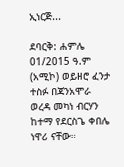ኢነርጅ...

ደባርቅ: ሐምሌ 01/2015 ዓ.ም (አሚኮ) ወይዘሮ ፈንታ ተስፉ በጃንአሞራ ወረዳ መካነ ብርሃን ከተማ የደርስጌ ቀበሌ ነዋሪ ናቸው።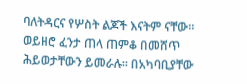ባለትዳርና የሦስት ልጆች እናትም ናቸው። ወይዘሮ ፈንታ ጠላ ጠምቆ በመሸጥ ሕይወታቸውን ይመራሉ። በአካባቢያቸው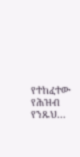የተከፈተው የሕዝብ የንጹህ...